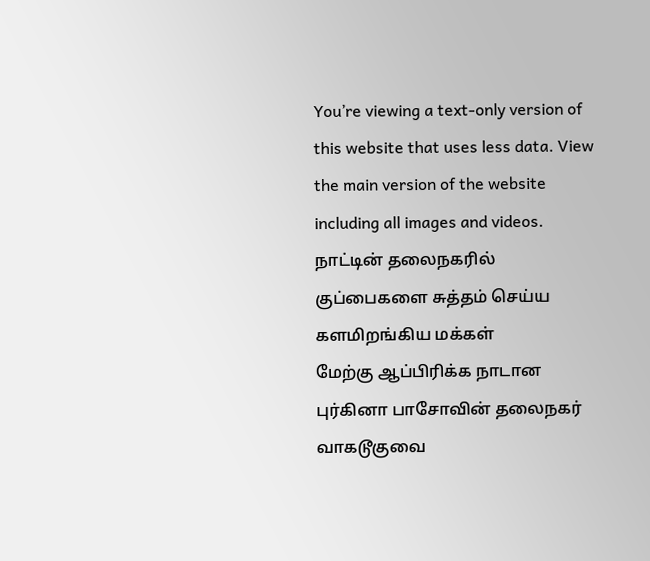You’re viewing a text-only version of this website that uses less data. View the main version of the website including all images and videos.
நாட்டின் தலைநகரில் குப்பைகளை சுத்தம் செய்ய களமிறங்கிய மக்கள்
மேற்கு ஆப்பிரிக்க நாடான புர்கினா பாசோவின் தலைநகர் வாகடூகுவை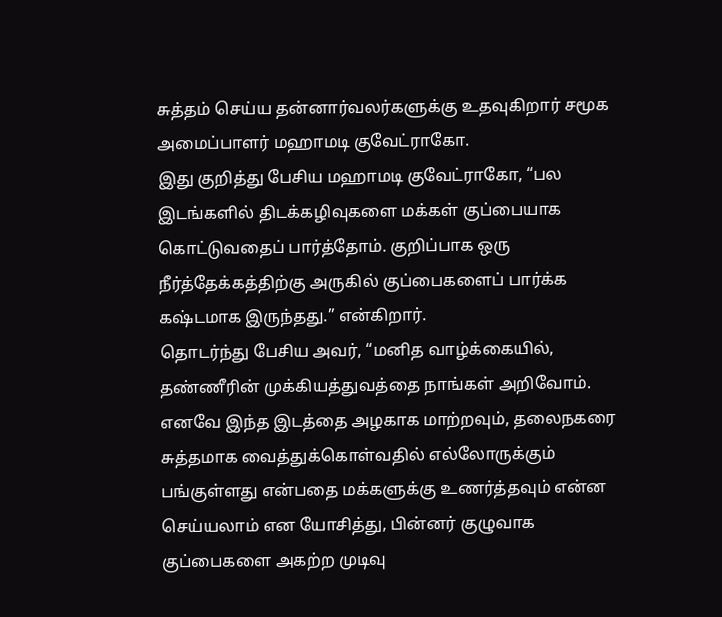சுத்தம் செய்ய தன்னார்வலர்களுக்கு உதவுகிறார் சமூக அமைப்பாளர் மஹாமடி குவேட்ராகோ.
இது குறித்து பேசிய மஹாமடி குவேட்ராகோ, “பல இடங்களில் திடக்கழிவுகளை மக்கள் குப்பையாக கொட்டுவதைப் பார்த்தோம். குறிப்பாக ஒரு நீர்த்தேக்கத்திற்கு அருகில் குப்பைகளைப் பார்க்க கஷ்டமாக இருந்தது.” என்கிறார்.
தொடர்ந்து பேசிய அவர், “மனித வாழ்க்கையில், தண்ணீரின் முக்கியத்துவத்தை நாங்கள் அறிவோம். எனவே இந்த இடத்தை அழகாக மாற்றவும், தலைநகரை சுத்தமாக வைத்துக்கொள்வதில் எல்லோருக்கும் பங்குள்ளது என்பதை மக்களுக்கு உணர்த்தவும் என்ன செய்யலாம் என யோசித்து, பின்னர் குழுவாக குப்பைகளை அகற்ற முடிவு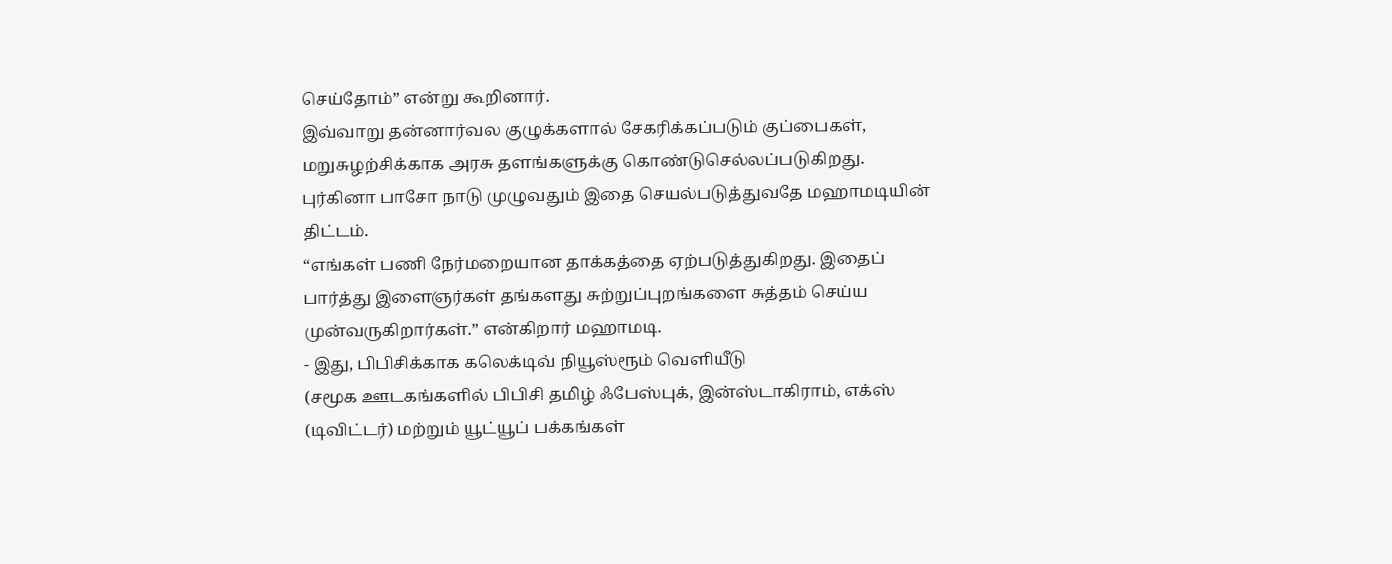செய்தோம்” என்று கூறினார்.
இவ்வாறு தன்னார்வல குழுக்களால் சேகரிக்கப்படும் குப்பைகள், மறுசுழற்சிக்காக அரசு தளங்களுக்கு கொண்டுசெல்லப்படுகிறது.
புர்கினா பாசோ நாடு முழுவதும் இதை செயல்படுத்துவதே மஹாமடியின் திட்டம்.
“எங்கள் பணி நேர்மறையான தாக்கத்தை ஏற்படுத்துகிறது. இதைப் பார்த்து இளைஞர்கள் தங்களது சுற்றுப்புறங்களை சுத்தம் செய்ய முன்வருகிறார்கள்.” என்கிறார் மஹாமடி.
- இது, பிபிசிக்காக கலெக்டிவ் நியூஸ்ரூம் வெளியீடு
(சமூக ஊடகங்களில் பிபிசி தமிழ் ஃபேஸ்புக், இன்ஸ்டாகிராம், எக்ஸ் (டிவிட்டர்) மற்றும் யூட்யூப் பக்கங்கள்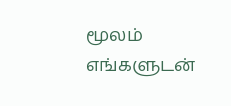மூலம் எங்களுடன்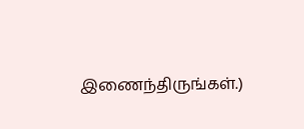இணைந்திருங்கள்.)